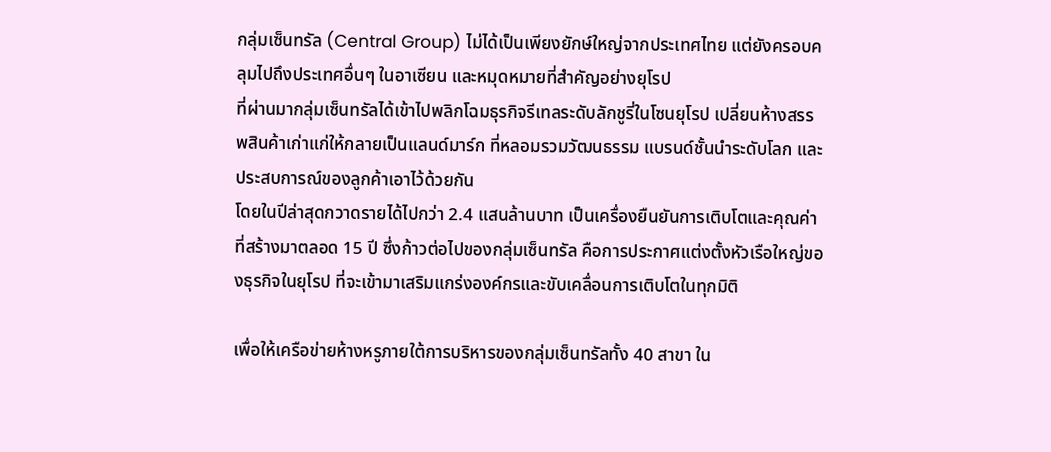กลุ่มเซ็นทรัล (Central Group) ไม่ได้เป็นเพียงยักษ์ใหญ่จากประเทศไทย แต่ยังครอบคลุมไปถึงประเทศอื่นๆ ในอาเซียน และหมุดหมายที่สำคัญอย่างยุโรป
ที่ผ่านมากลุ่มเซ็นทรัลได้เข้าไปพลิกโฉมธุรกิจรีเทลระดับลักชูรี่ในโซนยุโรป เปลี่ยนห้างสรรพสินค้าเก่าแก่ให้กลายเป็นแลนด์มาร์ก ที่หลอมรวมวัฒนธรรม แบรนด์ชั้นนำระดับโลก และประสบการณ์ของลูกค้าเอาไว้ด้วยกัน
โดยในปีล่าสุดกวาดรายได้ไปกว่า 2.4 แสนล้านบาท เป็นเครื่องยืนยันการเติบโตและคุณค่าที่สร้างมาตลอด 15 ปี ซึ่งก้าวต่อไปของกลุ่มเซ็นทรัล คือการประกาศแต่งตั้งหัวเรือใหญ่ของธุรกิจในยุโรป ที่จะเข้ามาเสริมแกร่งองค์กรและขับเคลื่อนการเติบโตในทุกมิติ

เพื่อให้เครือข่ายห้างหรูภายใต้การบริหารของกลุ่มเซ็นทรัลทั้ง 40 สาขา ใน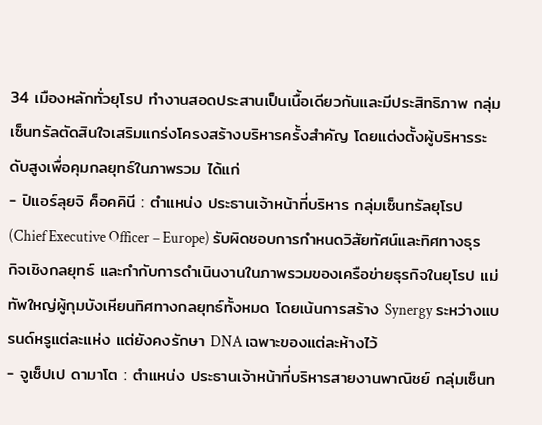34 เมืองหลักทั่วยุโรป ทำงานสอดประสานเป็นเนื้อเดียวกันและมีประสิทธิภาพ กลุ่มเซ็นทรัลตัดสินใจเสริมแกร่งโครงสร้างบริหารครั้งสำคัญ โดยแต่งตั้งผู้บริหารระดับสูงเพื่อคุมกลยุทธ์ในภาพรวม ได้แก่
- ปิแอร์ลุยจิ ค็อคคินี : ตำแหน่ง ประธานเจ้าหน้าที่บริหาร กลุ่มเซ็นทรัลยุโรป (Chief Executive Officer – Europe) รับผิดชอบการกำหนดวิสัยทัศน์และทิศทางธุรกิจเชิงกลยุทธ์ และกำกับการดำเนินงานในภาพรวมของเครือข่ายธุรกิจในยุโรป แม่ทัพใหญ่ผู้กุมบังเหียนทิศทางกลยุทธ์ทั้งหมด โดยเน้นการสร้าง Synergy ระหว่างแบรนด์หรูแต่ละแห่ง แต่ยังคงรักษา DNA เฉพาะของแต่ละห้างไว้
- จูเซ็ปเป ดามาโต : ตำแหน่ง ประธานเจ้าหน้าที่บริหารสายงานพาณิชย์ กลุ่มเซ็นท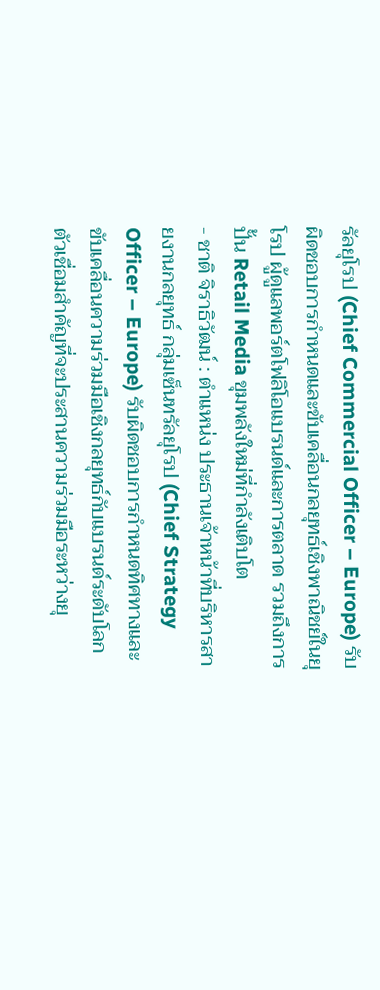รัลยุโรป (Chief Commercial Officer – Europe) รับผิดชอบการกำหนดและขับเคลื่อนกลยุทธ์เชิงพาณิชย์ในยุโรป ผู้ดูแลพอร์ตโฟลิโอแบรนด์และการตลาด รวมถึงการปั้น Retail Media ขุมพลังใหม่ที่กำลังเติบโต
- ชาติ จิราธิวัฒน์ : ตำแหน่ง ประธานเจ้าหน้าที่บริหารสายงานกลยุทธ์ กลุ่มเซ็นทรัลยุโรป (Chief Strategy Officer – Europe) รับผิดชอบการกำหนดทิศทางและขับเคลื่อนความร่วมมือเชิงกลยุทธ์กับแบรนด์ระดับโลก ตัวเชื่อมสำคัญที่จะประสานความร่วมมือระหว่างยุ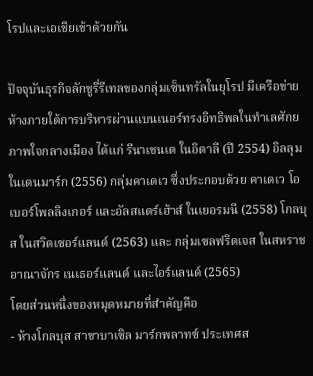โรปและเอเชียเข้าด้วยกัน

ปัจจุบันธุรกิจลักชูรี่รีเทลของกลุ่มเซ็นทรัลในยุโรป มีเครือข่ายห้างภายใต้การบริหารผ่านแบนเนอร์ทรงอิทธิพลในทำเลศักยภาพใจกลางเมือง ได้แก่ รีนาเชนเต ในอิตาลี (ปี 2554) อิลลุม ในเดนมาร์ก (2556) กลุ่มคาเดเว ซึ่งประกอบด้วย คาเดเว โอเบอร์โพลลิงเกอร์ และอัลสแตร์เฮ้าส์ ในเยอรมนี (2558) โกลบุส ในสวิตเซอร์แลนด์ (2563) และ กลุ่มเซลฟริดเจส ในสหราชอาณาจักร เนเธอร์แลนด์ และไอร์แลนด์ (2565)
โดยส่วนหนึ่งของหมุดหมายที่สำคัญคือ
- ห้างโกลบุส สาขาบาเซิล มาร์กพลาทซ์ ประเทศส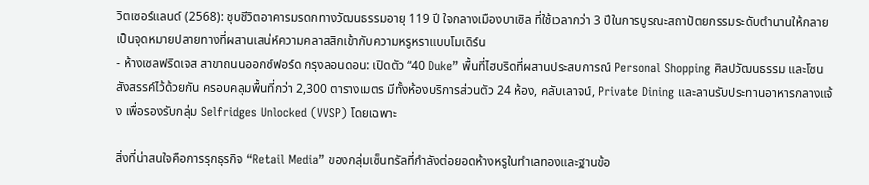วิตเซอร์แลนด์ (2568): ชุบชีวิตอาคารมรดกทางวัฒนธรรมอายุ 119 ปี ใจกลางเมืองบาเซิล ที่ใช้เวลากว่า 3 ปีในการบูรณะสถาปัตยกรรมระดับตำนานให้กลายเป็นจุดหมายปลายทางที่ผสานเสน่ห์ความคลาสสิกเข้ากับความหรูหราแบบโมเดิร์น
- ห้างเซลฟริดเจส สาขาถนนออกซ์ฟอร์ด กรุงลอนดอน: เปิดตัว “40 Duke” พื้นที่ไฮบริดที่ผสานประสบการณ์ Personal Shopping ศิลปวัฒนธรรม และโซนสังสรรค์ไว้ด้วยกัน ครอบคลุมพื้นที่กว่า 2,300 ตารางเมตร มีทั้งห้องบริการส่วนตัว 24 ห้อง, คลับเลาจน์, Private Dining และลานรับประทานอาหารกลางแจ้ง เพื่อรองรับกลุ่ม Selfridges Unlocked (VVSP) โดยเฉพาะ

สิ่งที่น่าสนใจคือการรุกธุรกิจ “Retail Media” ของกลุ่มเซ็นทรัลที่กำลังต่อยอดห้างหรูในทำเลทองและฐานข้อ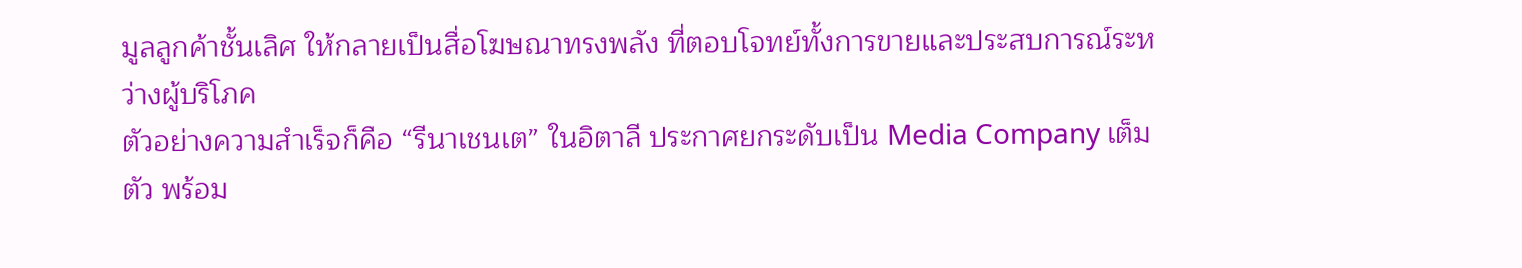มูลลูกค้าชั้นเลิศ ให้กลายเป็นสื่อโฆษณาทรงพลัง ที่ตอบโจทย์ทั้งการขายและประสบการณ์ระหว่างผู้บริโภค
ตัวอย่างความสำเร็จก็คือ “รีนาเชนเต” ในอิตาลี ประกาศยกระดับเป็น Media Company เต็มตัว พร้อม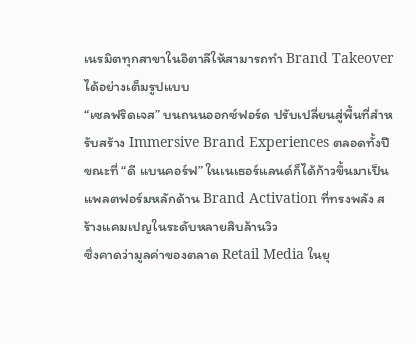เนรมิตทุกสาขาในอิตาลีให้สามารถทำ Brand Takeover ได้อย่างเต็มรูปแบบ
“เซลฟริดเจส” บนถนนออกซ์ฟอร์ด ปรับเปลี่ยนสู่พื้นที่สำหรับสร้าง Immersive Brand Experiences ตลอดทั้งปี ขณะที่ “ดี แบนคอร์ฟ” ในเนเธอร์แลนด์ก็ได้ก้าวขึ้นมาเป็นแพลตฟอร์มหลักด้าน Brand Activation ที่ทรงพลัง สร้างแคมเปญในระดับหลายสิบล้านวิว
ซึ่งคาดว่ามูลค่าของตลาด Retail Media ในยุ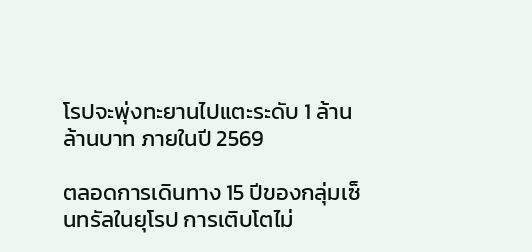โรปจะพุ่งทะยานไปแตะระดับ 1 ล้านล้านบาท ภายในปี 2569

ตลอดการเดินทาง 15 ปีของกลุ่มเซ็นทรัลในยุโรป การเติบโตไม่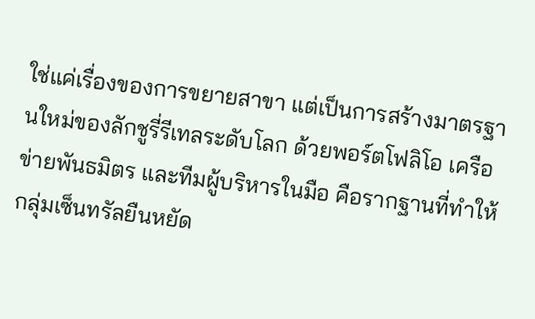ใช่แค่เรื่องของการขยายสาขา แต่เป็นการสร้างมาตรฐานใหม่ของลักชูรี่รีเทลระดับโลก ด้วยพอร์ตโฟลิโอ เครือข่ายพันธมิตร และทีมผู้บริหารในมือ คือรากฐานที่ทำให้กลุ่มเซ็นทรัลยืนหยัด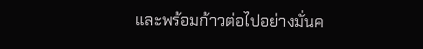และพร้อมก้าวต่อไปอย่างมั่นค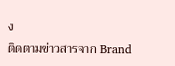ง
ติดตามข่าวสารจาก Brand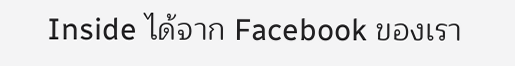Inside ได้จาก Facebook ของเรา